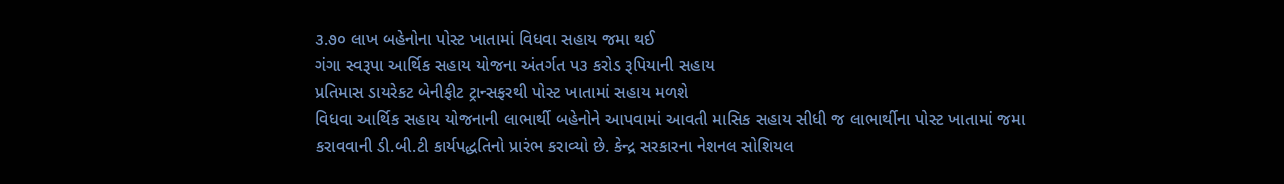૩.૭૦ લાખ બહેનોના પોસ્ટ ખાતામાં વિધવા સહાય જમા થઈ
ગંગા સ્વરૂપા આર્થિક સહાય યોજના અંતર્ગત પ૩ કરોડ રૂપિયાની સહાય
પ્રતિમાસ ડાયરેકટ બેનીફીટ ટ્રાન્સફરથી પોસ્ટ ખાતામાં સહાય મળશે
વિધવા આર્થિક સહાય યોજનાની લાભાર્થી બહેનોને આપવામાં આવતી માસિક સહાય સીધી જ લાભાર્થીના પોસ્ટ ખાતામાં જમા કરાવવાની ડી.બી.ટી કાર્યપદ્ધતિનો પ્રારંભ કરાવ્યો છે. કેન્દ્ર સરકારના નેશનલ સોશિયલ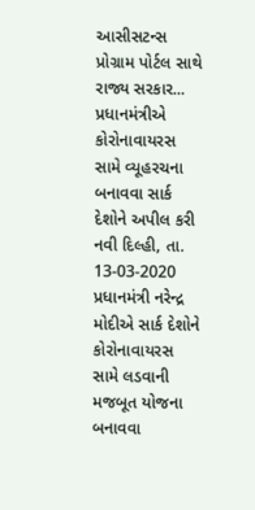આસીસટન્સ પ્રોગ્રામ પોર્ટલ સાથે રાજ્ય સરકાર...
પ્રધાનમંત્રીએ કોરોનાવાયરસ સામે વ્યૂહરચના બનાવવા સાર્ક દેશોને અપીલ કરી
નવી દિલ્હી, તા. 13-03-2020 પ્રધાનમંત્રી નરેન્દ્ર મોદીએ સાર્ક દેશોને કોરોનાવાયરસ સામે લડવાની મજબૂત યોજના બનાવવા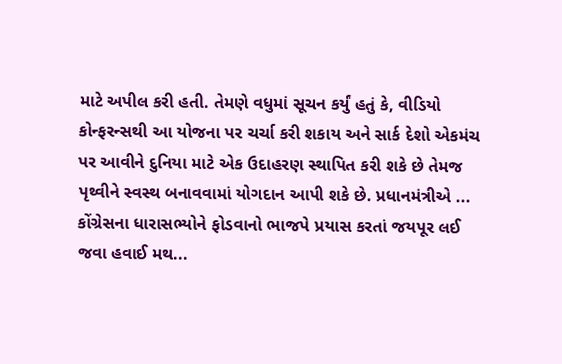માટે અપીલ કરી હતી. તેમણે વધુમાં સૂચન કર્યું હતું કે, વીડિયો કોન્ફરન્સથી આ યોજના પર ચર્ચા કરી શકાય અને સાર્ક દેશો એકમંચ પર આવીને દુનિયા માટે એક ઉદાહરણ સ્થાપિત કરી શકે છે તેમજ પૃથ્વીને સ્વસ્થ બનાવવામાં યોગદાન આપી શકે છે. પ્રધાનમંત્રીએ ...
કોંગ્રેસના ધારાસભ્યોને ફોડવાનો ભાજપે પ્રયાસ કરતાં જયપૂર લઈ જવા હવાઈ મથ...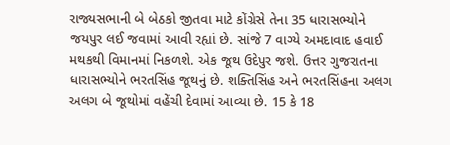રાજ્યસભાની બે બેઠકો જીતવા માટે કોંગ્રેસે તેના 35 ધારાસભ્યોને જયપુર લઈ જવામાં આવી રહ્યાં છે. સાંજે 7 વાગ્યે અમદાવાદ હવાઈ મથકથી વિમાનમાં નિકળશે. એક જૂથ ઉદેપુર જશે. ઉત્તર ગુજરાતના ધારાસભ્યોને ભરતસિંહ જૂથનું છે. શક્તિસિંહ અને ભરતસિંહના અલગ અલગ બે જૂથોમાં વહેંચી દેવામાં આવ્યા છે. 15 કે 18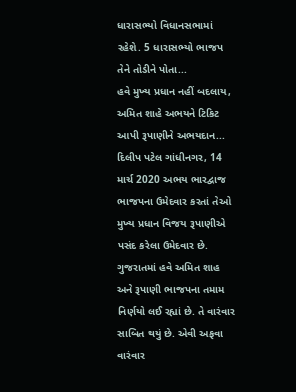ધારાસભ્યો વિધાનસભામાં રહેશે. 5 ધારાસભ્યો ભાજપ તેને તોડીને પોતા...
હવે મુખ્ય પ્રધાન નહીં બદલાય, અમિત શાહે અભયને ટિકિટ આપી રૂપાણીને અભયદાન...
દિલીપ પટેલ ગાંધીનગર, 14 માર્ચ 2020 અભય ભારદ્વાજ ભાજપના ઉમેદવાર કરતાં તેઓ મુખ્ય પ્રધાન વિજય રૂપાણીએ પસંદ કરેલા ઉમેદવાર છે. ગુજરાતમાં હવે અમિત શાહ અને રૂપાણી ભાજપના તમામ નિર્ણયો લઈ રહ્યાં છે. તે વારંવાર સાબિત થયું છે. એવી અફવા વારંવાર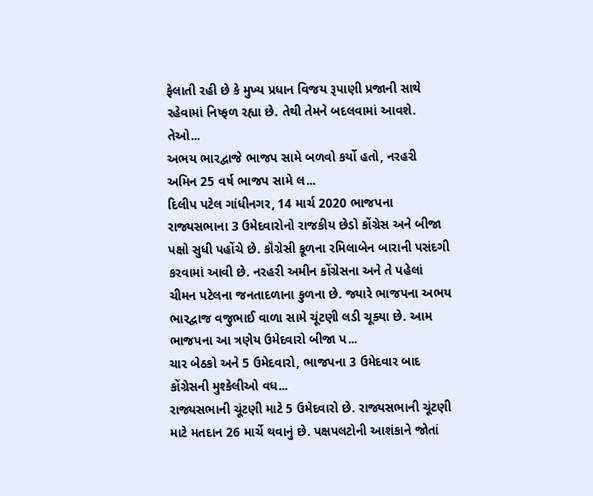ફેલાતી રહી છે કે મુખ્ય પ્રધાન વિજય રૂપાણી પ્રજાની સાથે રહેવામાં નિષ્ફળ રહ્યા છે. તેથી તેમને બદલવામાં આવશે. તેઓ...
અભય ભારદ્વાજે ભાજપ સામે બળવો કર્યો હતો, નરહરી અમિન 25 વર્ષ ભાજપ સામે લ...
દિલીપ પટેલ ગાંધીનગર, 14 માર્ચ 2020 ભાજપના રાજ્યસભાના 3 ઉમેદવારોનો રાજકીય છેડો કોંગ્રેસ અને બીજા પક્ષો સુધી પહોંચે છે. કૉંગ્રેસી કૂળના રમિલાબેન બારાની પસંદગી કરવામાં આવી છે. નરહરી અમીન કોંગ્રેસના અને તે પહેલાં ચીમન પટેલના જનતાદળાના કુળના છે. જ્યારે ભાજપના અભય ભારદ્વાજ વજુભાઈ વાળા સામે ચૂંટણી લડી ચૂક્યા છે. આમ ભાજપના આ ત્રણેય ઉમેદવારો બીજા પ...
ચાર બેઠકો અને 5 ઉમેદવારો, ભાજપના 3 ઉમેદવાર બાદ કોંગ્રેસની મુશ્કેલીઓ વધ...
રાજ્યસભાની ચૂંટણી માટે 5 ઉમેદવારો છે. રાજ્યસભાની ચૂંટણી માટે મતદાન 26 માર્ચે થવાનું છે. પક્ષપલટોની આશંકાને જોતાં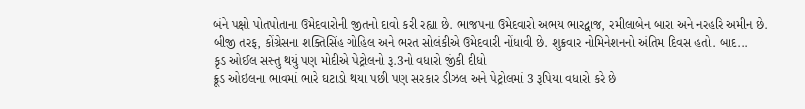બંને પક્ષો પોતપોતાના ઉમેદવારોની જીતનો દાવો કરી રહ્યા છે. ભાજપના ઉમેદવારો અભય ભારદ્વાજ, રમીલાબેન બારા અને નરહરિ અમીન છે. બીજી તરફ, કોંગ્રેસના શક્તિસિંહ ગોહિલ અને ભરત સોલંકીએ ઉમેદવારી નોંધાવી છે. શુક્રવાર નોમિનેશનનો અંતિમ દિવસ હતો. બાદ...
કૃડ ઓઈલ સસ્તુ થયું પણ મોદીએ પેટ્રોલનો રૂ.3નો વધારો જીંકી દીધો
ક્રૂડ ઓઇલના ભાવમાં ભારે ઘટાડો થયા પછી પણ સરકાર ડીઝલ અને પેટ્રોલમાં 3 રૂપિયા વધારો કરે છે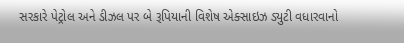સરકારે પેટ્રોલ અને ડીઝલ પર બે રૂપિયાની વિશેષ એક્સાઇઝ ડ્યુટી વધારવાનો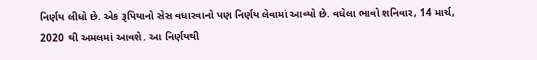નિર્ણય લીધો છે. એક રૂપિયાનો સેસ વધારવાનો પણ નિર્ણય લેવામાં આવ્યો છે. વધેલા ભાવો શનિવાર, 14 માર્ચ, 2020 થી અમલમાં આવશે. આ નિર્ણયથી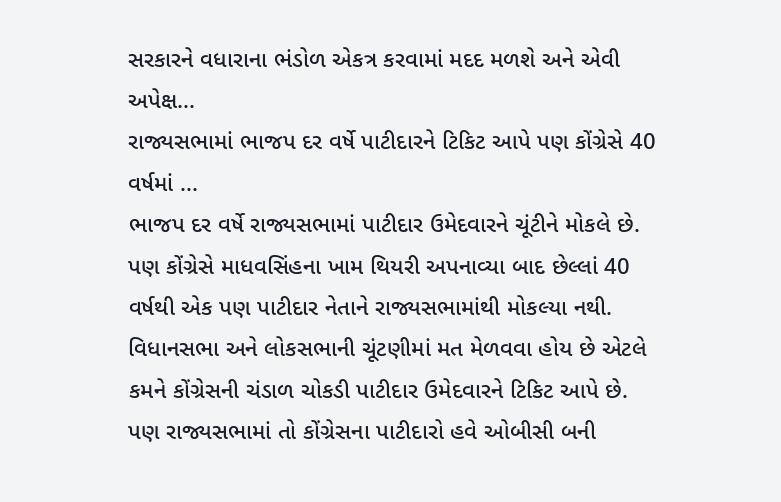સરકારને વધારાના ભંડોળ એકત્ર કરવામાં મદદ મળશે અને એવી અપેક્ષ...
રાજ્યસભામાં ભાજપ દર વર્ષે પાટીદારને ટિકિટ આપે પણ કોંગ્રેસે 40 વર્ષમાં ...
ભાજપ દર વર્ષે રાજ્યસભામાં પાટીદાર ઉમેદવારને ચૂંટીને મોકલે છે. પણ કોંગ્રેસે માધવસિંહના ખામ થિયરી અપનાવ્યા બાદ છેલ્લાં 40 વર્ષથી એક પણ પાટીદાર નેતાને રાજ્યસભામાંથી મોકલ્યા નથી. વિધાનસભા અને લોકસભાની ચૂંટણીમાં મત મેળવવા હોય છે એટલે કમને કોંગ્રેસની ચંડાળ ચોકડી પાટીદાર ઉમેદવારને ટિકિટ આપે છે. પણ રાજ્યસભામાં તો કોંગ્રેસના પાટીદારો હવે ઓબીસી બની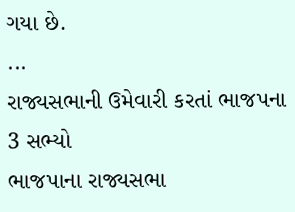ગયા છે.
...
રાજ્યસભાની ઉમેવારી કરતાં ભાજપના 3 સભ્યો
ભાજપાના રાજ્યસભા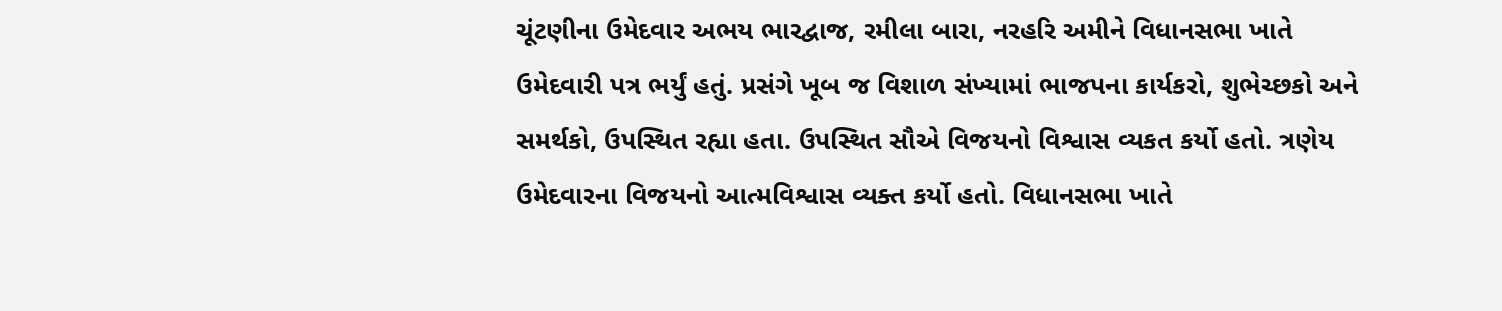ચૂંટણીના ઉમેદવાર અભય ભારદ્વાજ, રમીલા બારા, નરહરિ અમીને વિધાનસભા ખાતે ઉમેદવારી પત્ર ભર્યું હતું. પ્રસંગે ખૂબ જ વિશાળ સંખ્યામાં ભાજપના કાર્યકરો, શુભેચ્છકો અને સમર્થકો, ઉપસ્થિત રહ્યા હતા. ઉપસ્થિત સૌએ વિજયનો વિશ્વાસ વ્યકત કર્યો હતો. ત્રણેય ઉમેદવારના વિજયનો આત્મવિશ્વાસ વ્યક્ત કર્યો હતો. વિધાનસભા ખાતે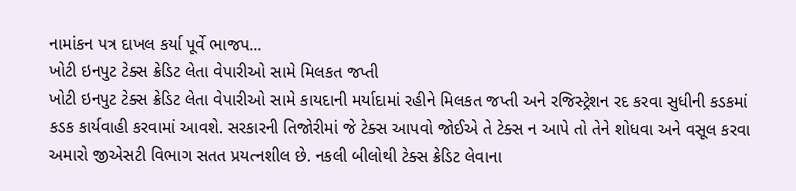નામાંકન પત્ર દાખલ કર્યા પૂર્વે ભાજપ...
ખોટી ઇનપુટ ટેક્સ ક્રેડિટ લેતા વેપારીઓ સામે મિલકત જપ્તી
ખોટી ઇનપુટ ટેક્સ ક્રેડિટ લેતા વેપારીઓ સામે કાયદાની મર્યાદામાં રહીને મિલકત જપ્તી અને રજિસ્ટ્રેશન રદ કરવા સુધીની કડકમાં કડક કાર્યવાહી કરવામાં આવશે. સરકારની તિજોરીમાં જે ટેક્સ આપવો જોઈએ તે ટેક્સ ન આપે તો તેને શોધવા અને વસૂલ કરવા અમારો જીએસટી વિભાગ સતત પ્રયત્નશીલ છે. નકલી બીલોથી ટેક્સ ક્રેડિટ લેવાના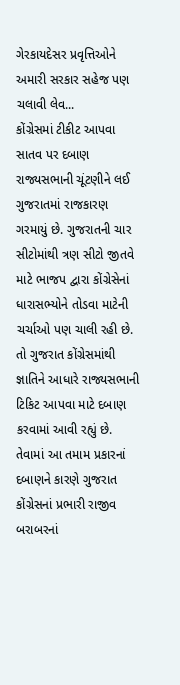ગેરકાયદેસર પ્રવૃત્તિઓને અમારી સરકાર સહેજ પણ ચલાવી લેવ...
કોંગ્રેસમાં ટીકીટ આપવા સાતવ પર દબાણ
રાજ્યસભાની ચૂંટણીને લઈ ગુજરાતમાં રાજકારણ ગરમાયું છે. ગુજરાતની ચાર સીટોમાંથી ત્રણ સીટો જીતવે માટે ભાજપ દ્વારા કોંગ્રેસેનાં ધારાસભ્યોને તોડવા માટેની ચર્ચાઓ પણ ચાલી રહી છે. તો ગુજરાત કોંગ્રેસમાંથી જ્ઞાતિને આધારે રાજ્યસભાની ટિકિટ આપવા માટે દબાણ કરવામાં આવી રહ્યું છે. તેવામાં આ તમામ પ્રકારનાં દબાણને કારણે ગુજરાત કોંગ્રેસનાં પ્રભારી રાજીવ બરાબરનાં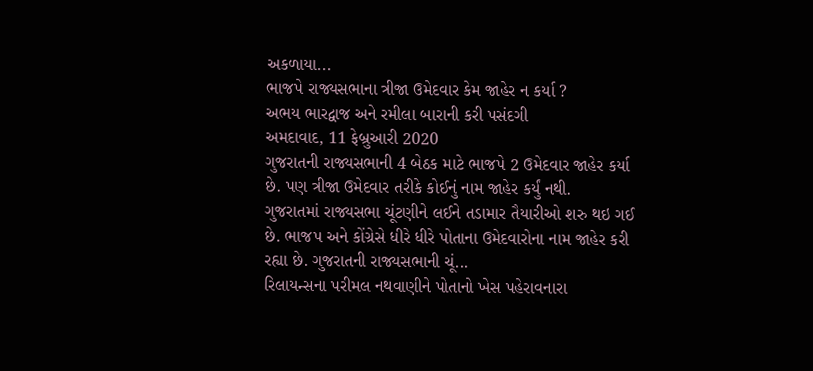અકળાયા...
ભાજપે રાજ્યસભાના ત્રીજા ઉમેદવાર કેમ જાહેર ન કર્યા ?
અભય ભારદ્વાજ અને રમીલા બારાની કરી પસંદગી
અમદાવાદ, 11 ફેબ્રુઆરી 2020
ગુજરાતની રાજ્યસભાની 4 બેઠક માટે ભાજપે 2 ઉમેદવાર જાહેર કર્યા છે. પણ ત્રીજા ઉમેદવાર તરીકે કોઈનું નામ જાહેર કર્યું નથી.
ગુજરાતમાં રાજ્યસભા ચૂંટણીને લઈને તડામાર તૈયારીઓ શરુ થઇ ગઈ છે. ભાજપ અને કોંગ્રેસે ધીરે ધીરે પોતાના ઉમેદવારોના નામ જાહેર કરી રહ્યા છે. ગુજરાતની રાજ્યસભાની ચૂં...
રિલાયન્સના પરીમલ નથવાણીને પોતાનો ખેસ પહેરાવનારા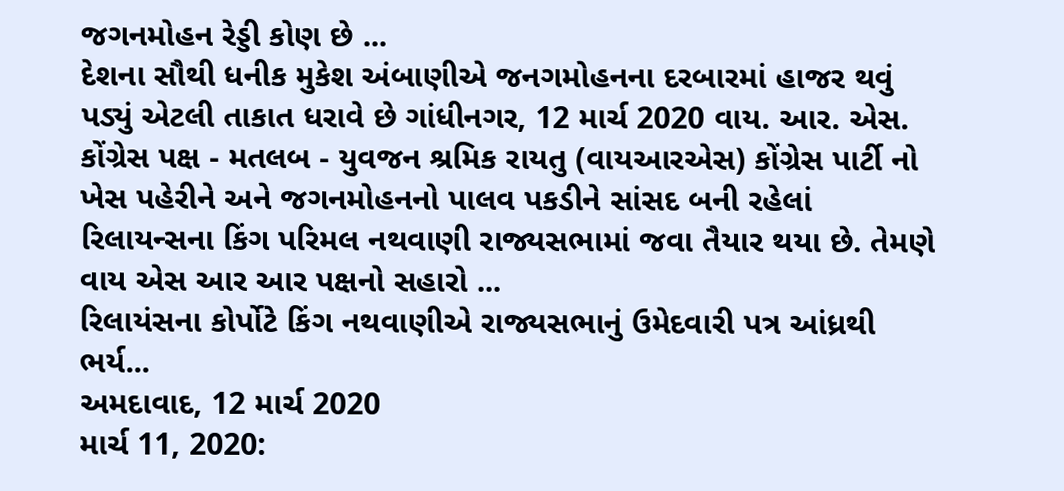જગનમોહન રેડ્ડી કોણ છે ...
દેશના સૌથી ધનીક મુકેશ અંબાણીએ જનગમોહનના દરબારમાં હાજર થવું પડ્યું એટલી તાકાત ધરાવે છે ગાંધીનગર, 12 માર્ચ 2020 વાય. આર. એસ. કોંગ્રેસ પક્ષ - મતલબ - યુવજન શ્રમિક રાયતુ (વાયઆરએસ) કોંગ્રેસ પાર્ટી નો ખેસ પહેરીને અને જગનમોહનનો પાલવ પકડીને સાંસદ બની રહેલાં રિલાયન્સના કિંગ પરિમલ નથવાણી રાજ્યસભામાં જવા તૈયાર થયા છે. તેમણે વાય એસ આર આર પક્ષનો સહારો ...
રિલાયંસના કોર્પોટે કિંગ નથવાણીએ રાજ્યસભાનું ઉમેદવારી પત્ર આંધ્રથી ભર્ય...
અમદાવાદ, 12 માર્ચ 2020
માર્ચ 11, 2020: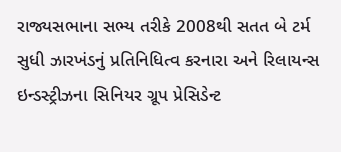રાજ્યસભાના સભ્ય તરીકે 2008થી સતત બે ટર્મ સુધી ઝારખંડનું પ્રતિનિધિત્વ કરનારા અને રિલાયન્સ ઇન્ડસ્ટ્રીઝના સિનિયર ગ્રૂપ પ્રેસિડેન્ટ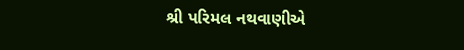શ્રી પરિમલ નથવાણીએ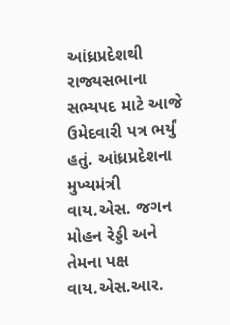આંધ્રપ્રદેશથી રાજ્યસભાના સભ્યપદ માટે આજે ઉમેદવારી પત્ર ભર્યું હતું. આંધ્રપ્રદેશના મુખ્યમંત્રી વાય.એસ. જગન મોહન રેડ્ડી અને તેમના પક્ષ વાય.એસ.આર.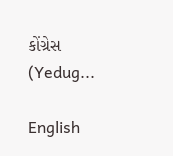કોંગ્રેસ (Yedug...

English